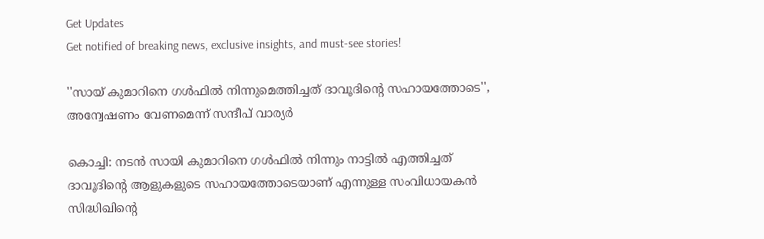Get Updates
Get notified of breaking news, exclusive insights, and must-see stories!

''സായ് കുമാറിനെ ഗൾഫിൽ നിന്നുമെത്തിച്ചത് ദാവൂദിന്റെ സഹായത്തോടെ'', അന്വേഷണം വേണമെന്ന് സന്ദീപ് വാര്യർ

കൊച്ചി: നടന്‍ സായി കുമാറിനെ ഗള്‍ഫില്‍ നിന്നും നാട്ടില്‍ എത്തിച്ചത് ദാവൂദിന്റെ ആളുകളുടെ സഹായത്തോടെയാണ് എന്നുള്ള സംവിധായകന്‍ സിദ്ധിഖിന്റെ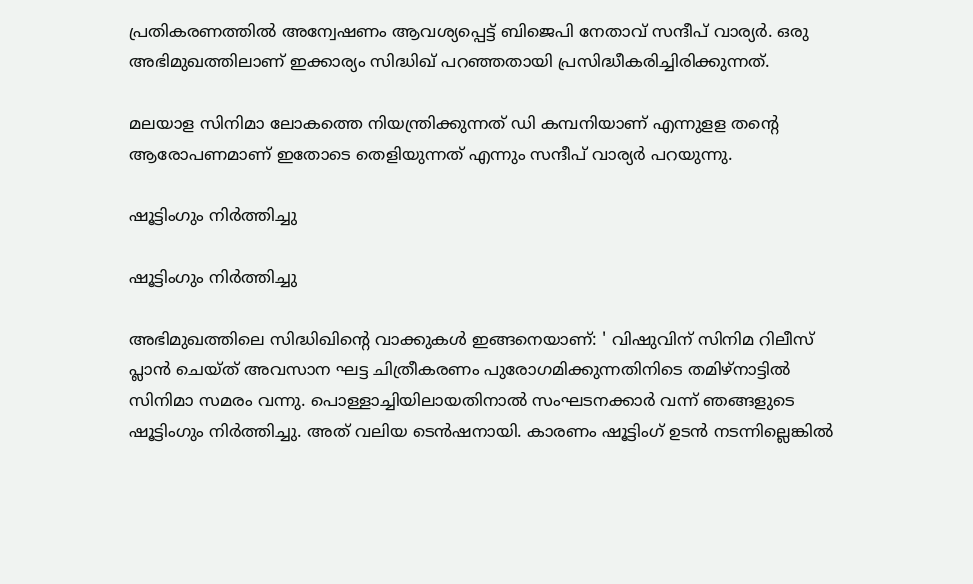പ്രതികരണത്തില്‍ അന്വേഷണം ആവശ്യപ്പെട്ട് ബിജെപി നേതാവ് സന്ദീപ് വാര്യര്‍. ഒരു അഭിമുഖത്തിലാണ് ഇക്കാര്യം സിദ്ധിഖ് പറഞ്ഞതായി പ്രസിദ്ധീകരിച്ചിരിക്കുന്നത്.

മലയാള സിനിമാ ലോകത്തെ നിയന്ത്രിക്കുന്നത് ഡി കമ്പനിയാണ് എന്നുളള തന്റെ ആരോപണമാണ് ഇതോടെ തെളിയുന്നത് എന്നും സന്ദീപ് വാര്യര്‍ പറയുന്നു.

ഷൂട്ടിംഗും നിര്‍ത്തിച്ചു

ഷൂട്ടിംഗും നിര്‍ത്തിച്ചു

അഭിമുഖത്തിലെ സിദ്ധിഖിന്റെ വാക്കുകൾ ഇങ്ങനെയാണ്: ' വിഷുവിന് സിനിമ റിലീസ് പ്ലാന്‍ ചെയ്ത് അവസാന ഘട്ട ചിത്രീകരണം പുരോഗമിക്കുന്നതിനിടെ തമിഴ്‌നാട്ടില്‍ സിനിമാ സമരം വന്നു. പൊള്ളാച്ചിയിലായതിനാല്‍ സംഘടനക്കാര്‍ വന്ന് ഞങ്ങളുടെ ഷൂട്ടിംഗും നിര്‍ത്തിച്ചു. അത് വലിയ ടെന്‍ഷനായി. കാരണം ഷൂട്ടിംഗ് ഉടന്‍ നടന്നില്ലെങ്കില്‍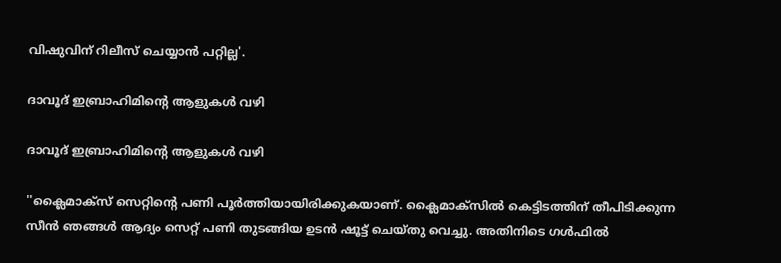വിഷുവിന് റിലീസ് ചെയ്യാന്‍ പറ്റില്ല'.

ദാവൂദ് ഇബ്രാഹിമിന്റെ ആളുകള്‍ വഴി

ദാവൂദ് ഇബ്രാഹിമിന്റെ ആളുകള്‍ വഴി

''ക്ലൈമാക്‌സ് സെറ്റിന്റെ പണി പൂര്‍ത്തിയായിരിക്കുകയാണ്. ക്ലൈമാക്‌സില്‍ കെട്ടിടത്തിന് തീപിടിക്കുന്ന സീന്‍ ഞങ്ങള്‍ ആദ്യം സെറ്റ് പണി തുടങ്ങിയ ഉടന്‍ ഷൂട്ട് ചെയ്തു വെച്ചു. അതിനിടെ ഗള്‍ഫില്‍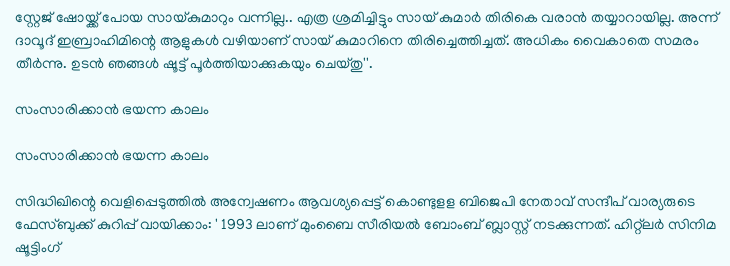സ്റ്റേജ് ഷോയ്ക്ക് പോയ സായ്കുമാറും വന്നില്ല.. എത്ര ശ്രമിച്ചിട്ടും സായ് കുമാര്‍ തിരികെ വരാന്‍ തയ്യാറായില്ല. അന്ന് ദാവൂദ് ഇബ്രാഹിമിന്റെ ആളുകള്‍ വഴിയാണ് സായ് കുമാറിനെ തിരിച്ചെത്തിച്ചത്. അധികം വൈകാതെ സമരം തീര്‍ന്നു. ഉടന്‍ ഞങ്ങള്‍ ഷൂട്ട് പൂര്‍ത്തിയാക്കുകയും ചെയ്തു''.

സംസാരിക്കാൻ ഭയന്ന കാലം

സംസാരിക്കാൻ ഭയന്ന കാലം

സിദ്ധിഖിന്റെ വെളിപ്പെടുത്തിൽ അന്വേഷണം ആവശ്യപ്പെട്ട് കൊണ്ടുളള ബിജെപി നേതാവ് സന്ദീപ് വാര്യരുടെ ഫേസ്ബുക്ക് കുറിപ്പ് വായിക്കാം: ' 1993 ലാണ് മുംബൈ സീരിയൽ ബോംബ് ബ്ലാസ്റ്റ് നടക്കുന്നത്. ഹിറ്റ്ലർ സിനിമ ഷൂട്ടിംഗ്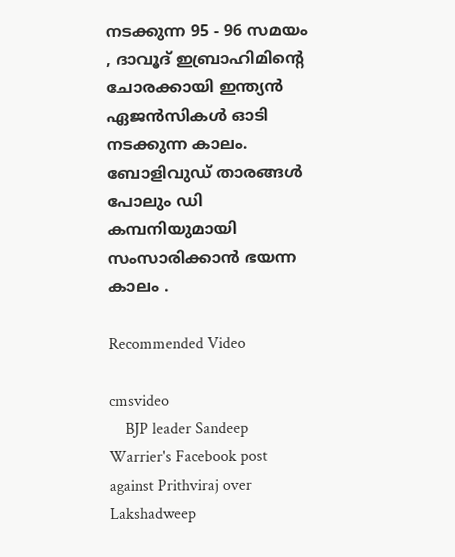നടക്കുന്ന 95 - 96 സമയം , ദാവൂദ് ഇബ്രാഹിമിൻ്റെ ചോരക്കായി ഇന്ത്യൻ ഏജൻസികൾ ഓടി നടക്കുന്ന കാലം. ബോളിവുഡ് താരങ്ങൾ പോലും ഡി കമ്പനിയുമായി സംസാരിക്കാൻ ഭയന്ന കാലം .

Recommended Video

cmsvideo
    BJP leader Sandeep Warrier's Facebook post against Prithviraj over Lakshadweep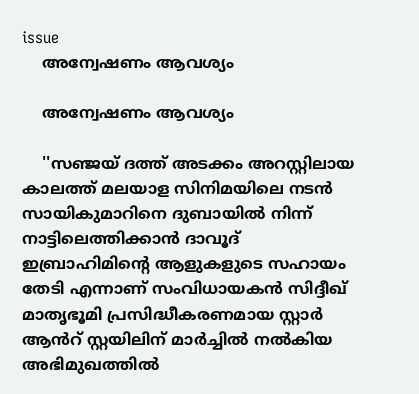issue
    അന്വേഷണം ആവശ്യം

    അന്വേഷണം ആവശ്യം

    ''സഞ്ജയ് ദത്ത് അടക്കം അറസ്റ്റിലായ കാലത്ത് മലയാള സിനിമയിലെ നടൻ സായികുമാറിനെ ദുബായിൽ നിന്ന് നാട്ടിലെത്തിക്കാൻ ദാവൂദ് ഇബ്രാഹിമിൻ്റെ ആളുകളുടെ സഹായം തേടി എന്നാണ് സംവിധായകൻ സിദ്ദീഖ് മാതൃഭൂമി പ്രസിദ്ധീകരണമായ സ്റ്റാർ ആൻറ് സ്റ്റയിലിന് മാർച്ചിൽ നൽകിയ അഭിമുഖത്തിൽ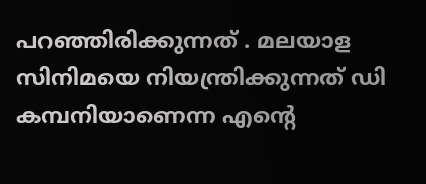പറഞ്ഞിരിക്കുന്നത് . മലയാള സിനിമയെ നിയന്ത്രിക്കുന്നത് ഡി കമ്പനിയാണെന്ന എൻ്റെ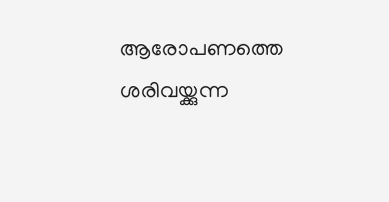ആരോപണത്തെ ശരിവയ്ക്കുന്ന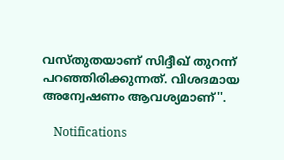വസ്തുതയാണ് സിദ്ദീഖ് തുറന്ന് പറഞ്ഞിരിക്കുന്നത്. വിശദമായ അന്വേഷണം ആവശ്യമാണ്''.

    Notifications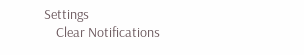Settings
    Clear Notifications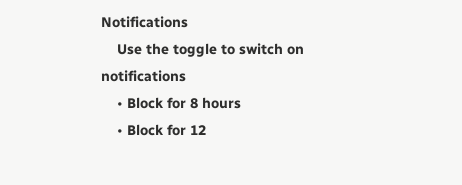Notifications
    Use the toggle to switch on notifications
    • Block for 8 hours
    • Block for 12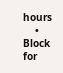hours
    • Block for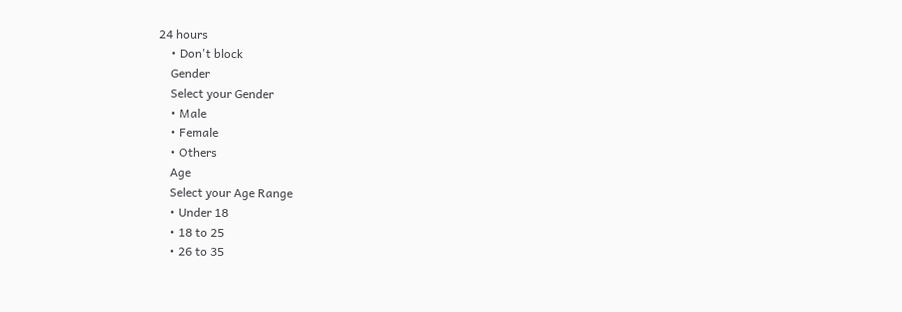24 hours
    • Don't block
    Gender
    Select your Gender
    • Male
    • Female
    • Others
    Age
    Select your Age Range
    • Under 18
    • 18 to 25
    • 26 to 35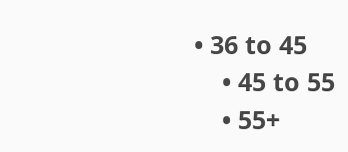• 36 to 45
    • 45 to 55
    • 55+